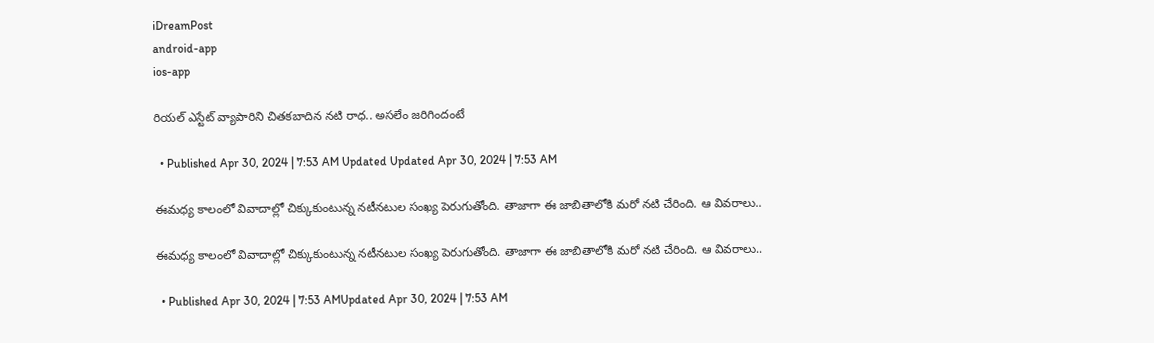iDreamPost
android-app
ios-app

రియల్‌ ఎస్టేట్‌ వ్యాపారిని చితకబాదిన నటి రాధ.. అసలేం జరిగిందంటే

  • Published Apr 30, 2024 | 7:53 AM Updated Updated Apr 30, 2024 | 7:53 AM

ఈమధ్య కాలంలో వివాదాల్లో చిక్కుకుంటున్న నటీనటుల సంఖ్య పెరుగుతోంది. తాజాగా ఈ జాబితాలోకి మరో నటి చేరింది. ఆ వివరాలు..

ఈమధ్య కాలంలో వివాదాల్లో చిక్కుకుంటున్న నటీనటుల సంఖ్య పెరుగుతోంది. తాజాగా ఈ జాబితాలోకి మరో నటి చేరింది. ఆ వివరాలు..

  • Published Apr 30, 2024 | 7:53 AMUpdated Apr 30, 2024 | 7:53 AM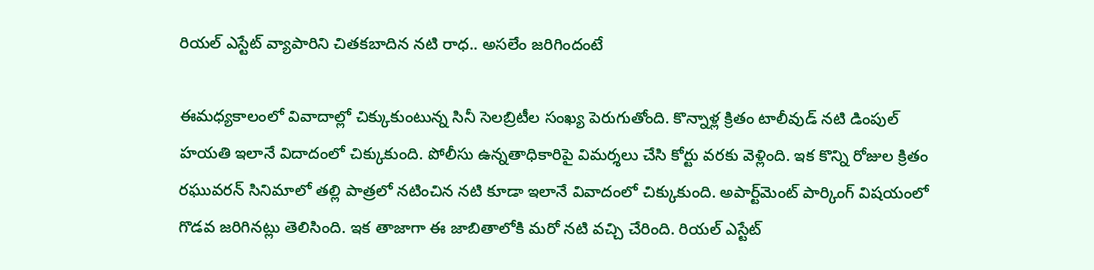రియల్‌ ఎస్టేట్‌ వ్యాపారిని చితకబాదిన నటి రాధ.. అసలేం జరిగిందంటే

ఈమధ్యకాలంలో వివాదాల్లో చిక్కుకుంటున్న సినీ సెలబ్రిటీల సంఖ్య పెరుగుతోంది. కొన్నాళ్ల క్రితం టాలీవుడ్‌ నటి డింపుల్‌ హయతి ఇలానే విదాదంలో చిక్కుకుంది. పోలీసు ఉన్నతాధికారిపై విమర్శలు చేసి కోర్టు వరకు వెళ్లింది. ఇక కొన్ని రోజుల క్రితం రఘువరన్‌ సినిమాలో తల్లి పాత్రలో నటించిన నటి కూడా ఇలానే వివాదంలో చిక్కుకుంది. అపార్ట్‌మెంట్‌ పార్కింగ్‌ విషయంలో గొడవ జరిగినట్లు తెలిసింది. ఇక తాజాగా ఈ జాబితాలోకి మరో నటి వచ్చి చేరింది. రియల్‌ ఎస్టేట్‌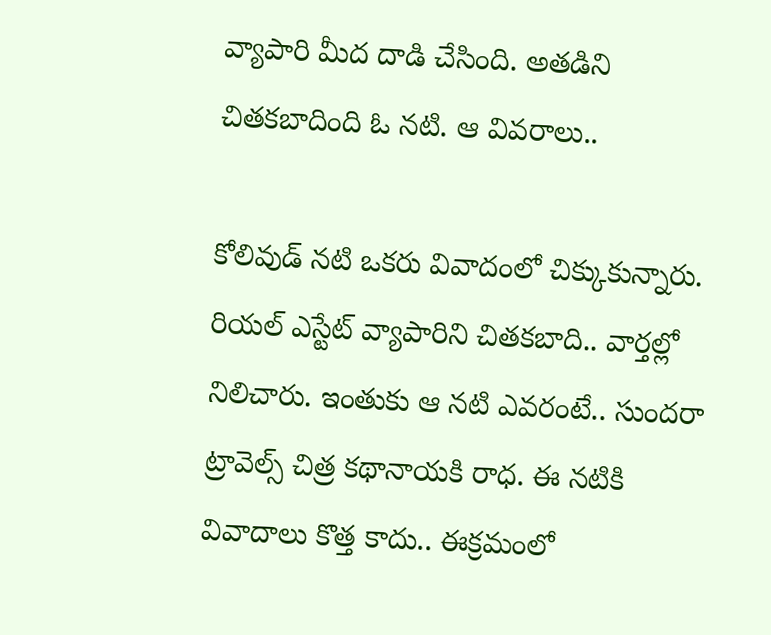వ్యాపారి మీద దాడి చేసింది. అతడిని చితకబాదింది ఓ నటి. ఆ వివరాలు..

కోలివుడ్‌ నటి ఒకరు వివాదంలో చిక్కుకున్నారు. రియల్‌ ఎస్టేట్‌ వ్యాపారిని చితకబాది.. వార్తల్లో నిలిచారు. ఇంతుకు ఆ నటి ఎవరంటే.. సుందరా ట్రావెల్స్‌ చిత్ర కథానాయకి రాధ. ఈ నటికి వివాదాలు కొత్త కాదు.. ఈక్రమంలో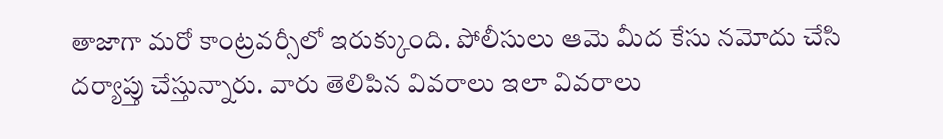తాజాగా మరో కాంట్రవర్సీలో ఇరుక్కుంది. పోలీసులు ఆమె మీద కేసు నమోదు చేసి దర్యాప్తు చేస్తున్నారు. వారు తెలిపిన వివరాలు ఇలా వివరాలు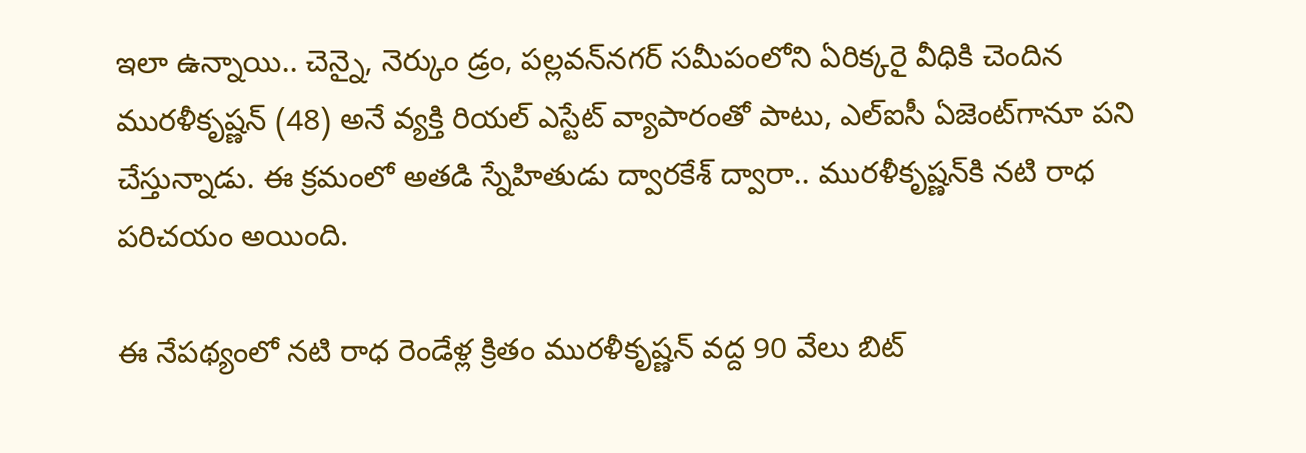ఇలా ఉన్నాయి.. చెన్నై, నెర్కుం డ్రం, పల్లవన్‌నగర్‌ సమీపంలోని ఏరిక్కరై వీధికి చెందిన మురళీకృష్ణన్‌ (48) అనే వ్యక్తి రియల్‌ ఎస్టేట్‌ వ్యాపారంతో పాటు, ఎల్‌ఐసీ ఏజెంట్‌గానూ పని చేస్తున్నాడు. ఈ క్రమంలో అతడి స్నేహితుడు ద్వారకేశ్‌ ద్వారా.. మురళీకృష్ణన్‌కి నటి రాధ పరిచయం అయింది.

ఈ నేపథ్యంలో నటి రాధ రెండేళ్ల క్రితం మురళీకృష్ణన్‌ వద్ద 90 వేలు బిట్‌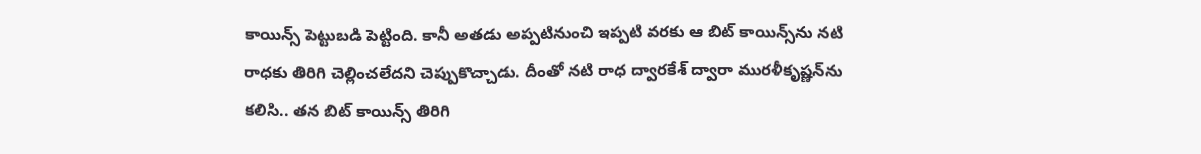కాయిన్స్‌ పెట్టుబడి పెట్టింది. కానీ అతడు అప్పటినుంచి ఇప్పటి వరకు ఆ బిట్‌ కాయిన్స్‌ను నటి రాధకు తిరిగి చెల్లించలేదని చెప్పుకొచ్చాడు. దీంతో నటి రాధ ద్వారకేశ్‌ ద్వారా మురళీకృష్ణన్‌ను కలిసి.. తన బిట్‌ కాయిన్స్‌ తిరిగి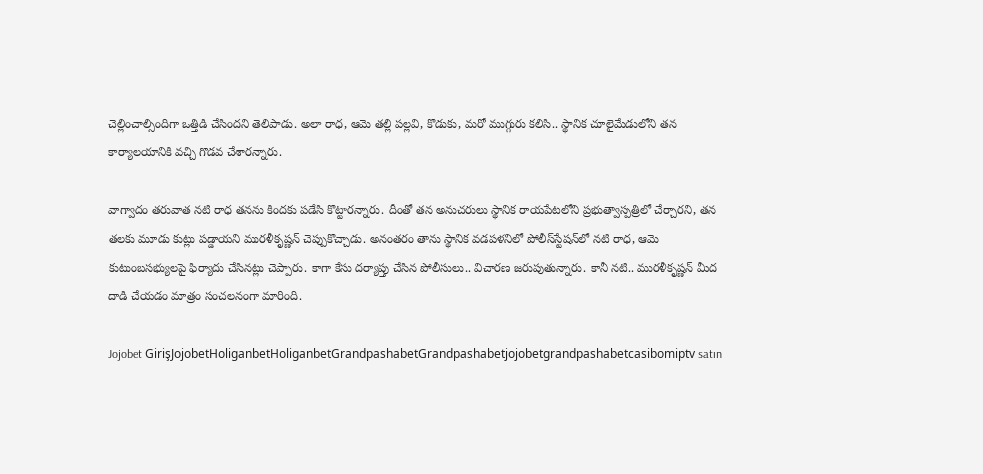చెల్లించాల్సిందిగా ఒత్తిడి చేసిందని తెలిపాడు. అలా రాధ, ఆమె తల్లి పల్లవి, కొడుకు, మరో ముగ్గురు కలిసి.. స్థానిక చూలైమేడులోని తన కార్యాలయానికి వచ్చి గొడవ చేశారన్నారు.

వాగ్వాదం తరువాత నటి రాధ తనను కిందకు పడేసి కొట్టారన్నారు. దీంతో తన అనుచరులు స్థానిక రాయపేటలోని ప్రభుత్వాస్పత్రిలో చేర్చారని, తన తలకు మూడు కుట్లు పడ్డాయని మురళీకృష్ణన్‌ చెప్పుకొచ్చాడు. అనంతరం తాను స్థానిక వడపళనిలో పోలీస్‌స్టేషన్‌లో నటి రాధ, ఆమె కుటుంబసభ్యులపై ఫిర్యాదు చేసినట్లు చెప్పారు. కాగా కేసు దర్యాప్తు చేసిన పోలీసులు.. విచారణ జరుపుతున్నారు. కానీ నటి.. మురళీకృష్ణన్‌ మీద దాడి చేయడం మాత్రం సంచలనంగా మారింది.

Jojobet GirişJojobetHoliganbetHoliganbetGrandpashabetGrandpashabetjojobetgrandpashabetcasibomiptv satın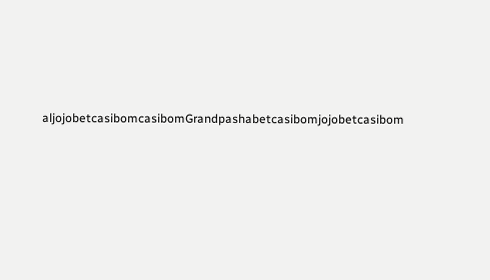aljojobetcasibomcasibomGrandpashabetcasibomjojobetcasibom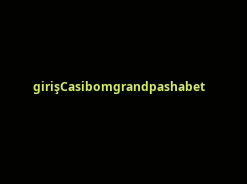girişCasibomgrandpashabet